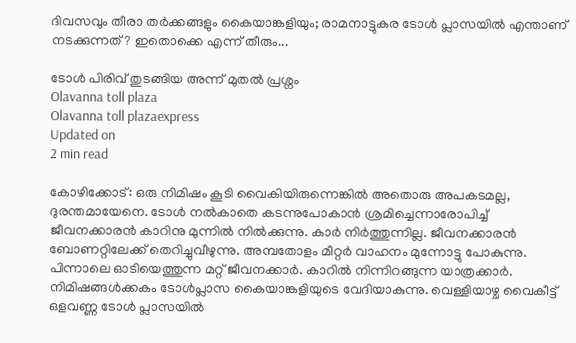ദിവസവും തീരാ തർക്കങ്ങളും കൈയാങ്കളിയും; രാമനാട്ടുകര ടോൾ പ്ലാസയിൽ എന്താണ് നടക്കുന്നത്? ഇതൊക്കെ എന്ന് തീരും...

ടോൾ പിരിവ് തുടങ്ങിയ അന്ന് മുതൽ പ്രശ്നം
Olavanna toll plaza
Olavanna toll plazaexpress
Updated on
2 min read

കോഴിക്കോട്: ഒരു നിമിഷം കൂടി വൈകിയിരുന്നെങ്കിൽ അതൊരു അപകടമല്ല, ദുരന്തമായേനെ. ടോൾ നൽകാതെ കടന്നുപോകാൻ ശ്രമിച്ചെന്നാരോപിച്ച് ജീവനക്കാരൻ കാറിനു മുന്നിൽ നിൽക്കുന്നു. കാർ നിർത്തുന്നില്ല. ജീവനക്കാരൻ ബോണറ്റിലേക്ക് തെറിച്ചുവീഴുന്നു. അമ്പതോളം മീറ്റർ വാഹനം മുന്നോട്ടു പോകുന്നു. പിന്നാലെ ഓടിയെത്തുന്ന മറ്റ് ജീവനക്കാർ. കാറിൽ നിന്നിറങ്ങുന്ന യാത്രക്കാർ. നിമിഷങ്ങൾക്കകം ടോൾപ്ലാസ കൈയാങ്കളിയുടെ വേദിയാകുന്നു. വെള്ളിയാഴ്ച വൈകീട്ട് ഒളവണ്ണ ടോൾ പ്ലാസയിൽ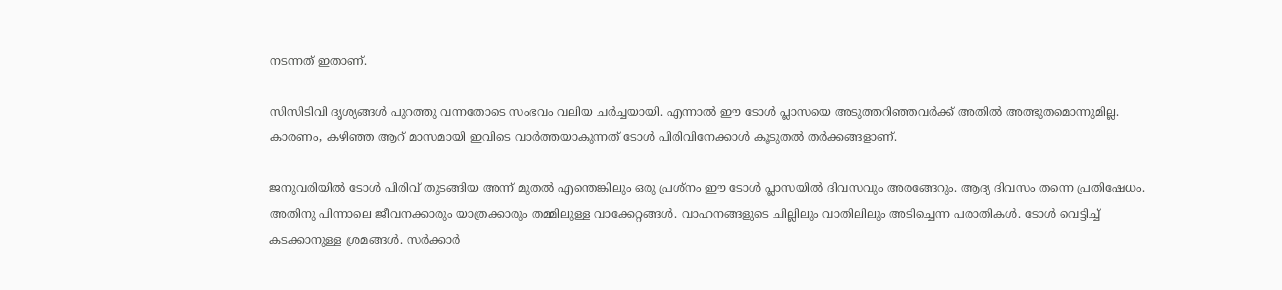നടന്നത് ഇതാണ്.

സിസിടിവി ദൃശ്യങ്ങൾ പുറത്തു വന്നതോടെ സംഭവം വലിയ ചർച്ചയായി. എന്നാൽ ഈ ടോൾ പ്ലാസയെ അടുത്തറിഞ്ഞവർക്ക് അതിൽ അത്ഭുതമൊന്നുമില്ല. കാരണം, കഴിഞ്ഞ ആറ് മാസമായി ഇവിടെ വാർത്തയാകുന്നത് ടോൾ പിരിവിനേക്കാൾ കൂടുതൽ തർക്കങ്ങളാണ്.

ജനുവരിയിൽ ടോൾ പിരിവ് തുടങ്ങിയ അന്ന് മുതൽ എന്തെങ്കിലും ഒരു പ്രശ്നം ഈ ടോൾ പ്ലാസയിൽ ദിവസവും അരങ്ങേറും. ആദ്യ ദിവസം തന്നെ പ്രതിഷേധം. അതിനു പിന്നാലെ ജീവനക്കാരും യാത്രക്കാരും തമ്മിലുള്ള വാക്കേറ്റങ്ങൾ. വാഹനങ്ങളുടെ ചില്ലിലും വാതിലിലും അടിച്ചെന്ന പരാതികൾ. ടോൾ വെട്ടിച്ച് കടക്കാനുള്ള ശ്രമങ്ങൾ. സർക്കാർ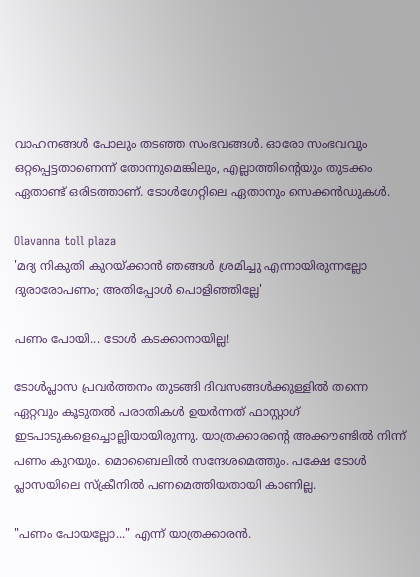വാഹനങ്ങൾ പോലും തടഞ്ഞ സംഭവങ്ങൾ. ഓരോ സംഭവവും ഒറ്റപ്പെട്ടതാണെന്ന് തോന്നുമെങ്കിലും, എല്ലാത്തിന്റെയും തുടക്കം ഏതാണ്ട് ഒരിടത്താണ്. ടോൾഗേറ്റിലെ ഏതാനും സെക്കൻഡുകൾ.

Olavanna toll plaza
'മദ്യ നികുതി കുറയ്ക്കാൻ ഞങ്ങൾ ശ്രമിച്ചു എന്നായിരുന്നല്ലോ ദുരാരോപണം; അതിപ്പോൾ പൊളിഞ്ഞില്ലേ'

പണം പോയി... ടോൾ കടക്കാനായില്ല!

ടോൾപ്ലാസ പ്രവർത്തനം തുടങ്ങി ദിവസങ്ങൾക്കുള്ളിൽ തന്നെ ഏറ്റവും കൂടുതൽ പരാതികൾ ഉയർന്നത് ഫാസ്റ്റാഗ് ഇടപാടുകളെച്ചൊല്ലിയായിരുന്നു. യാത്രക്കാരന്റെ അക്കൗണ്ടിൽ നിന്ന് പണം കുറയും. മൊബൈലിൽ സന്ദേശമെത്തും. പക്ഷേ ടോൾ പ്ലാസയിലെ സ്ക്രീനിൽ പണമെത്തിയതായി കാണില്ല.

"പണം പോയല്ലോ..." എന്ന് യാത്രക്കാരൻ.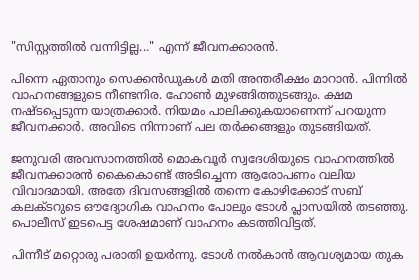"സിസ്റ്റത്തിൽ വന്നിട്ടില്ല..." എന്ന് ജീവനക്കാരൻ.

പിന്നെ ഏതാനും സെക്കൻഡുകൾ മതി അന്തരീക്ഷം മാറാൻ. പിന്നിൽ വാഹനങ്ങളുടെ നീണ്ടനിര. ഹോൺ മുഴങ്ങിത്തുടങ്ങും. ക്ഷമ നഷ്ടപ്പെടുന്ന യാത്രക്കാർ. നിയമം പാലിക്കുകയാണെന്ന് പറയുന്ന ജീവനക്കാർ. അവിടെ നിന്നാണ് പല തർക്കങ്ങളും തുടങ്ങിയത്.

ജനുവരി അവസാനത്തിൽ മൊകവൂർ സ്വദേശിയുടെ വാഹനത്തിൽ ജീവനക്കാരൻ കൈകൊണ്ട് അടിച്ചെന്ന ആരോപണം വലിയ വിവാദമായി. അതേ ദിവസങ്ങളിൽ തന്നെ കോഴിക്കോട് സബ് കലക്ടറുടെ ഔദ്യോഗിക വാഹനം പോലും ടോൾ പ്ലാസയിൽ തടഞ്ഞു. പൊലീസ് ഇടപെട്ട ശേഷമാണ് വാഹനം കടത്തിവിട്ടത്.

പിന്നീട് മറ്റൊരു പരാതി ഉയർന്നു. ടോൾ നൽകാൻ ആവശ്യമായ തുക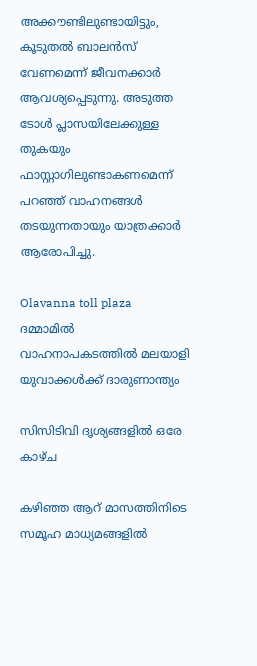അക്കൗണ്ടിലുണ്ടായിട്ടും, കൂടുതൽ ബാലൻസ് വേണമെന്ന് ജീവനക്കാർ ആവശ്യപ്പെടുന്നു. അടുത്ത ടോൾ പ്ലാസയിലേക്കുള്ള തുകയും ഫാസ്റ്റാഗിലുണ്ടാകണമെന്ന് പറഞ്ഞ് വാഹനങ്ങൾ തടയുന്നതായും യാത്രക്കാർ ആരോപിച്ചു.

Olavanna toll plaza
ദമ്മാമില്‍ വാഹനാപകടത്തില്‍ മലയാളി യുവാക്കള്‍ക്ക് ദാരുണാന്ത്യം

സിസിടിവി ദൃശ്യങ്ങളിൽ ഒരേ കാഴ്ച

കഴിഞ്ഞ ആറ് മാസത്തിനിടെ സമൂഹ മാധ്യമങ്ങളിൽ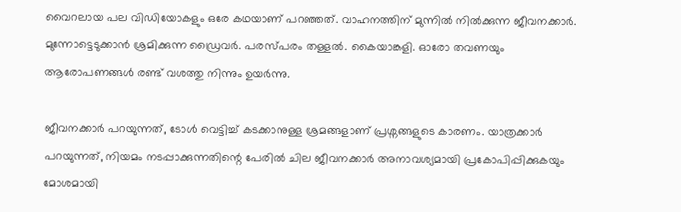വൈറലായ പല വിഡിയോകളും ഒരേ കഥയാണ് പറഞ്ഞത്. വാഹനത്തിന് മുന്നിൽ നിൽക്കുന്ന ജീവനക്കാർ. മുന്നോട്ടെടുക്കാൻ ശ്രമിക്കുന്ന ഡ്രൈവർ. പരസ്പരം തള്ളൽ. കൈയാങ്കളി. ഓരോ തവണയും ആരോപണങ്ങൾ രണ്ട് വശത്തു നിന്നും ഉയർന്നു.

ജീവനക്കാർ പറയുന്നത്, ടോൾ വെട്ടിച്ച് കടക്കാനുള്ള ശ്രമങ്ങളാണ് പ്രശ്നങ്ങളുടെ കാരണം. യാത്രക്കാർ പറയുന്നത്, നിയമം നടപ്പാക്കുന്നതിന്റെ പേരിൽ ചില ജീവനക്കാർ അനാവശ്യമായി പ്രകോപിപ്പിക്കുകയും മോശമായി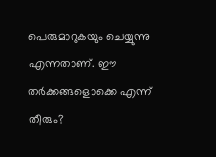പെരുമാറുകയും ചെയ്യുന്നു എന്നതാണ്. ഈ തർക്കങ്ങളൊക്കെ എന്ന് തീരും?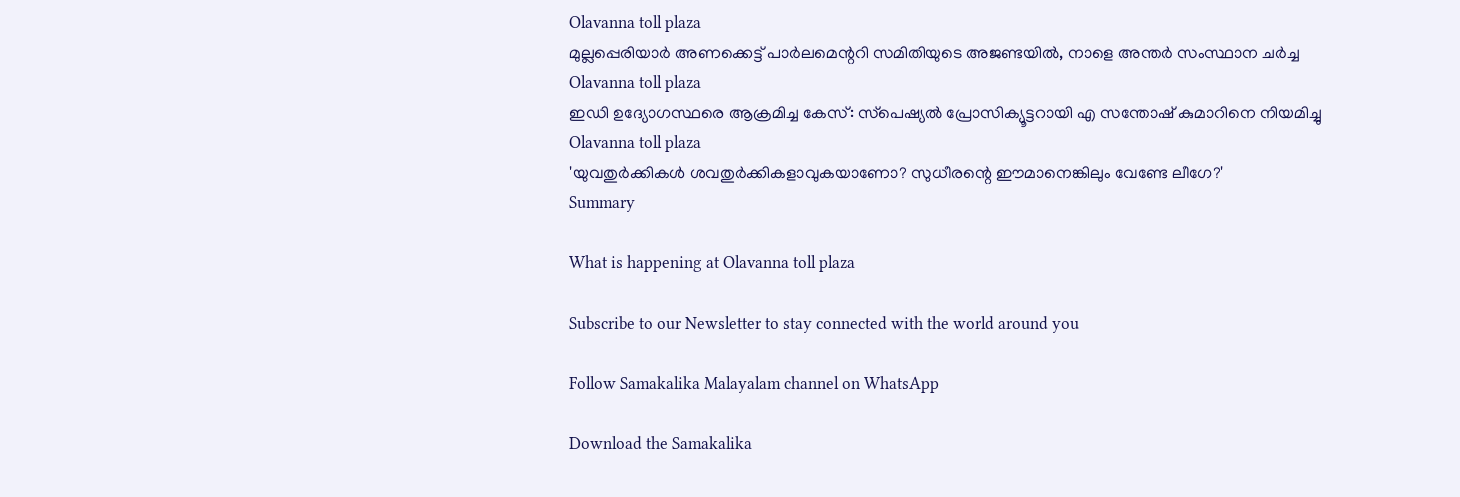Olavanna toll plaza
മുല്ലപ്പെരിയാര്‍ അണക്കെട്ട് പാര്‍ലമെന്ററി സമിതിയുടെ അജണ്ടയില്‍, നാളെ അന്തര്‍ സംസ്ഥാന ചര്‍ച്ച
Olavanna toll plaza
ഇഡി ഉദ്യോഗസ്ഥരെ ആക്രമിച്ച കേസ്: സ്‌പെഷ്യല്‍ പ്രോസിക്യൂട്ടറായി എ സന്തോഷ് കുമാറിനെ നിയമിച്ചു
Olavanna toll plaza
'യുവതുര്‍ക്കികള്‍ ശവതുര്‍ക്കികളാവുകയാണോ? സുധീരന്റെ ഈമാനെങ്കിലും വേണ്ടേ ലീഗേ?'
Summary

What is happening at Olavanna toll plaza

Subscribe to our Newsletter to stay connected with the world around you

Follow Samakalika Malayalam channel on WhatsApp

Download the Samakalika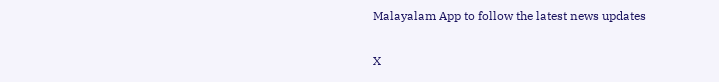Malayalam App to follow the latest news updates

X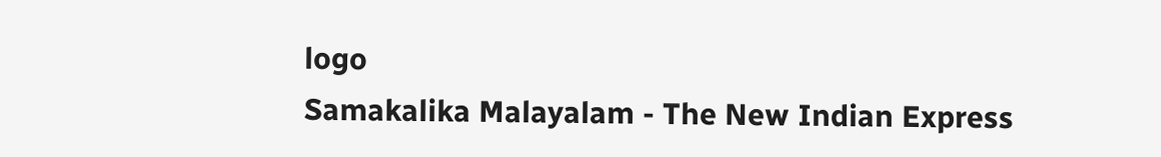logo
Samakalika Malayalam - The New Indian Express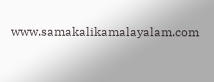www.samakalikamalayalam.com